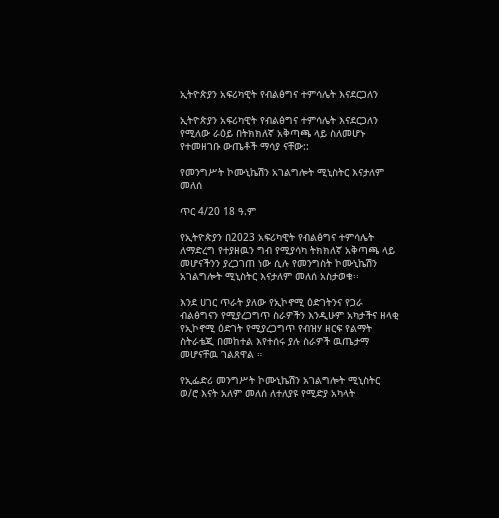ኢትዮጵያን አፍሪካዊት የብልፅግና ተምሳሌት እናደርጋለን

ኢትዮጵያን አፍሪካዊት የብልፅግና ተምሳሌት እናደርጋለን የሚለው ራዕይ በትክክለኛ አቅጣጫ ላይ ስለመሆኑ የተመዘገቡ ውጤቶች ማሳያ ናቸው::

የመንግሥት ኮሙኒኬሽን አገልግሎት ሚኒስትር እናታለም መለሰ

ጥር 4/20 18 ዓ.ም

የኢትዮጵያን በ2023 አፍሪካዊት የብልፅግና ተምሳሌት ለማድረግ የተያዘዉን ግብ የሚያሳካ ትክክለኛ አቅጣጫ ላይ መሆናችንን ያረጋገጠ ነው ሲሉ የመንግስት ኮሙኒኬሽን አገልግሎት ሚኒስትር እናታለም መለሰ አስታወቁ፡፡

እንደ ሀገር ጥራት ያለው የኢኮኖሚ ዕድገትንና የጋራ ብልፅግናን የሚያረጋግጥ ስራዎችን እንዲሁም አካታችና ዘላቂ የኢኮኖሚ ዕድገት የሚያረጋግጥ የብዝሃ ዘርፍ የልማት ስትራቴጂ በመከተል እየተሰሩ ያሉ ስራዎች ዉጤታማ መሆናቸዉ ገልጸዋል ።

የኢፌድሪ መንግሥት ኮሙኒኬሽን አገልግሎት ሚኒስትር ወ/ሮ እናት አለም መለሰ ለተለያዩ የሚድያ አካላት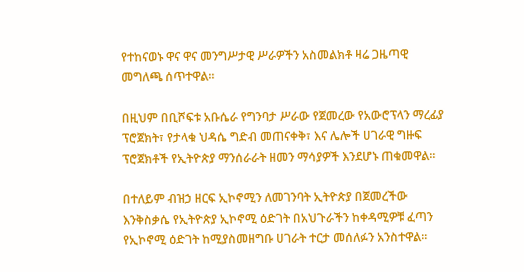የተከናወኑ ዋና ዋና መንግሥታዊ ሥራዎችን አስመልክቶ ዛሬ ጋዜጣዊ መግለጫ ሰጥተዋል፡፡

በዚህም በቢሾፍቱ አቡሴራ የግንባታ ሥራው የጀመረው የአውሮፕላን ማረፊያ ፕሮጀክት፣ የታላቁ ህዳሴ ግድብ መጠናቀቅ፣ እና ሌሎች ሀገራዊ ግዙፍ ፕሮጀክቶች የኢትዮጵያ ማንሰራራት ዘመን ማሳያዎች እንደሆኑ ጠቁመዋል፡፡

በተለይም ብዝኃ ዘርፍ ኢኮኖሚን ለመገንባት ኢትዮጵያ በጀመረችው እንቅስቃሴ የኢትዮጵያ ኢኮኖሚ ዕድገት በአህጉራችን ከቀዳሚዎቹ ፈጣን የኢኮኖሚ ዕድገት ከሚያስመዘግቡ ሀገራት ተርታ መሰለፉን አንስተዋል፡፡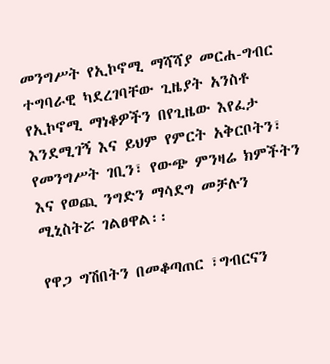መንግሥት የኢኮኖሚ ማሻሻያ መርሐ-ግብር ተግባራዊ ካደረገባቸው ጊዜያት አንስቶ የኢኮኖሚ ማነቆዎችን በየጊዜው እየፈታ እንደሚገኝ እና ይህም የምርት አቅርቦትን፣ የመንግሥት ገቢን፣ የውጭ ምንዛሬ ክምችትን እና የወጪ ንግድን ማሳደግ መቻሉን ሚኒስትሯ ገልፀዋል፡፡

የዋጋ ግሽበትን በመቆጣጠር ፣ግብርናን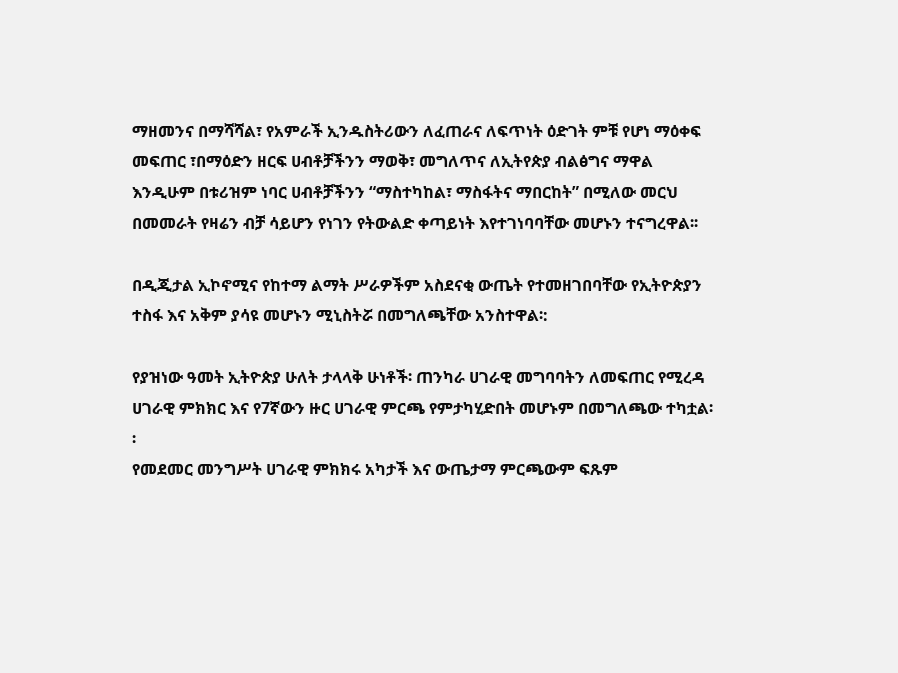ማዘመንና በማሻሻል፣ የአምራች ኢንዱስትሪውን ለፈጠራና ለፍጥነት ዕድገት ምቹ የሆነ ማዕቀፍ መፍጠር ፣በማዕድን ዘርፍ ሀብቶቻችንን ማወቅ፣ መግለጥና ለኢትየጵያ ብልፅግና ማዋል እንዲሁም በቱሪዝም ነባር ሀብቶቻችንን “ማስተካከል፣ ማስፋትና ማበርከት” በሚለው መርህ በመመራት የዛሬን ብቻ ሳይሆን የነገን የትውልድ ቀጣይነት እየተገነባባቸው መሆኑን ተናግረዋል፡፡

በዲጂታል ኢኮኖሚና የከተማ ልማት ሥራዎችም አስደናቂ ውጤት የተመዘገበባቸው የኢትዮጵያን ተስፋ እና አቅም ያሳዩ መሆኑን ሚኒስትሯ በመግለጫቸው አንስተዋል፡:

የያዝነው ዓመት ኢትዮጵያ ሁለት ታላላቅ ሁነቶች፡ ጠንካራ ሀገራዊ መግባባትን ለመፍጠር የሚረዳ ሀገራዊ ምክክር እና የ7ኛውን ዙር ሀገራዊ ምርጫ የምታካሂድበት መሆኑም በመግለጫው ተካቷል፡፡
የመደመር መንግሥት ሀገራዊ ምክክሩ አካታች እና ውጤታማ ምርጫውም ፍጹም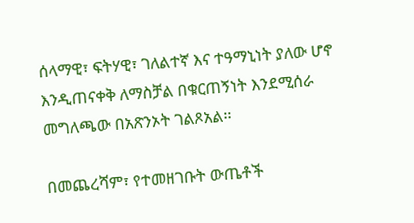ሰላማዊ፣ ፍትሃዊ፣ ገለልተኛ እና ተዓማኒነት ያለው ሆኖ እንዲጠናቀቅ ለማስቻል በቁርጠኝነት እንደሚሰራ መግለጫው በአጽንኦት ገልጾአል፡፡

በመጨረሻም፣ የተመዘገቡት ውጤቶች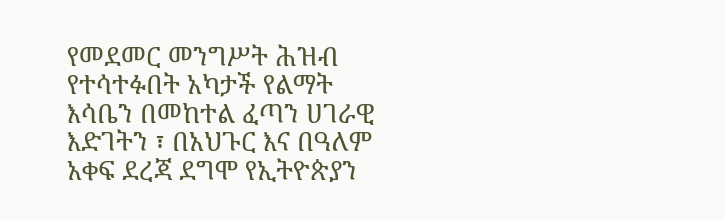የመደመር መንግሥት ሕዝብ የተሳተፉበት አካታች የልማት እሳቤን በመከተል ፈጣን ሀገራዊ እድገትን ፣ በአህጉር እና በዓለም አቀፍ ደረጃ ደግሞ የኢትዮጵያን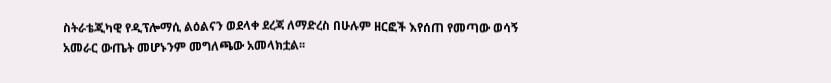ስትራቴጂካዊ የዲፕሎማሲ ልዕልናን ወደላቀ ደረጃ ለማድረስ በሁሉም ዘርፎች እየሰጠ የመጣው ወሳኝ አመራር ውጤት መሆኑንም መግለጫው አመላክቷል፡፡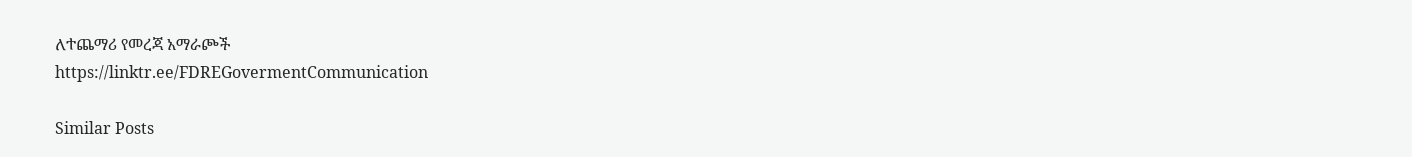ለተጨማሪ የመረጃ አማራጮች
https://linktr.ee/FDREGovermentCommunication

Similar Posts